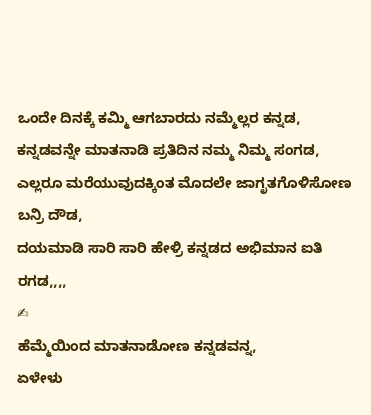ಒಂದೇ ದಿನಕ್ಕೆ ಕಮ್ಮಿ ಆಗಬಾರದು ನಮ್ಮೆಲ್ಲರ ಕನ್ನಡ,
ಕನ್ನಡವನ್ನೇ ಮಾತನಾಡಿ ಪ್ರತಿದಿನ ನಮ್ಮ ನಿಮ್ಮ ಸಂಗಡ,
ಎಲ್ಲರೂ ಮರೆಯುವುದಕ್ಕಿಂತ ಮೊದಲೇ ಜಾಗೃತಗೊಳಿಸೋಣ ಬನ್ರಿ ದೌಡ,
ದಯಮಾಡಿ ಸಾರಿ ಸಾರಿ ಹೇಳ್ರಿ ಕನ್ನಡದ ಅಭಿಮಾನ ಐತಿ ರಗಡ,,,,
✍
ಹೆಮ್ಮೆಯಿಂದ ಮಾತನಾಡೋಣ ಕನ್ನಡವನ್ನ,
ಏಳೇಳು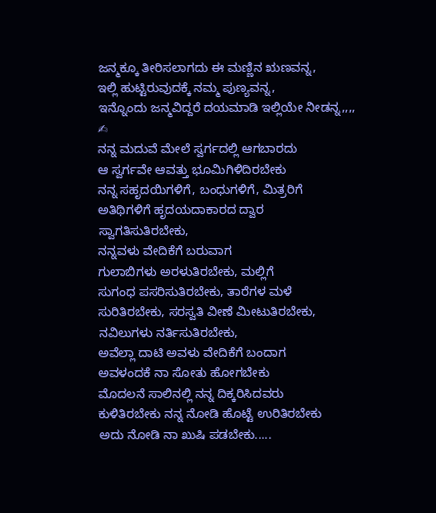ಜನ್ಮಕ್ಕೂ ತೀರಿಸಲಾಗದು ಈ ಮಣ್ಣಿನ ಋಣವನ್ನ,
ಇಲ್ಲಿ ಹುಟ್ಟಿರುವುದಕ್ಕೆ ನಮ್ಮ ಪುಣ್ಯವನ್ನ,
ಇನ್ನೊಂದು ಜನ್ಮವಿದ್ದರೆ ದಯಮಾಡಿ ಇಲ್ಲಿಯೇ ನೀಡನ್ನ,,,,
✍
ನನ್ನ ಮದುವೆ ಮೇಲೆ ಸ್ವರ್ಗದಲ್ಲಿ ಆಗಬಾರದು
ಆ ಸ್ವರ್ಗವೇ ಆವತ್ತು ಭೂಮಿಗಿಳಿದಿರಬೇಕು
ನನ್ನ ಸಹೃದಯಿಗಳಿಗೆ, ಬಂಧುಗಳಿಗೆ, ಮಿತ್ರರಿಗೆ
ಅತಿಥಿಗಳಿಗೆ ಹೃದಯದಾಕಾರದ ದ್ವಾರ
ಸ್ವಾಗತಿಸುತಿರಬೇಕು,
ನನ್ನವಳು ವೇದಿಕೆಗೆ ಬರುವಾಗ
ಗುಲಾಬಿಗಳು ಅರಳುತಿರಬೇಕು, ಮಲ್ಲಿಗೆ
ಸುಗಂಧ ಪಸರಿಸುತಿರಬೇಕು, ತಾರೆಗಳ ಮಳೆ
ಸುರಿತಿರಬೇಕು, ಸರಸ್ವತಿ ವೀಣೆ ಮೀಟುತಿರಬೇಕು,
ನವಿಲುಗಳು ನರ್ತಿಸುತಿರಬೇಕು,
ಅವೆಲ್ಲಾ ದಾಟಿ ಅವಳು ವೇದಿಕೆಗೆ ಬಂದಾಗ
ಅವಳಂದಕೆ ನಾ ಸೋತು ಹೋಗಬೇಕು
ಮೊದಲನೆ ಸಾಲಿನಲ್ಲಿ ನನ್ನ ದಿಕ್ಕರಿಸಿದವರು
ಕುಳಿತಿರಬೇಕು ನನ್ನ ನೋಡಿ ಹೊಟ್ಟೆ ಉರಿತಿರಬೇಕು
ಅದು ನೋಡಿ ನಾ ಖುಷಿ ಪಡಬೇಕು.....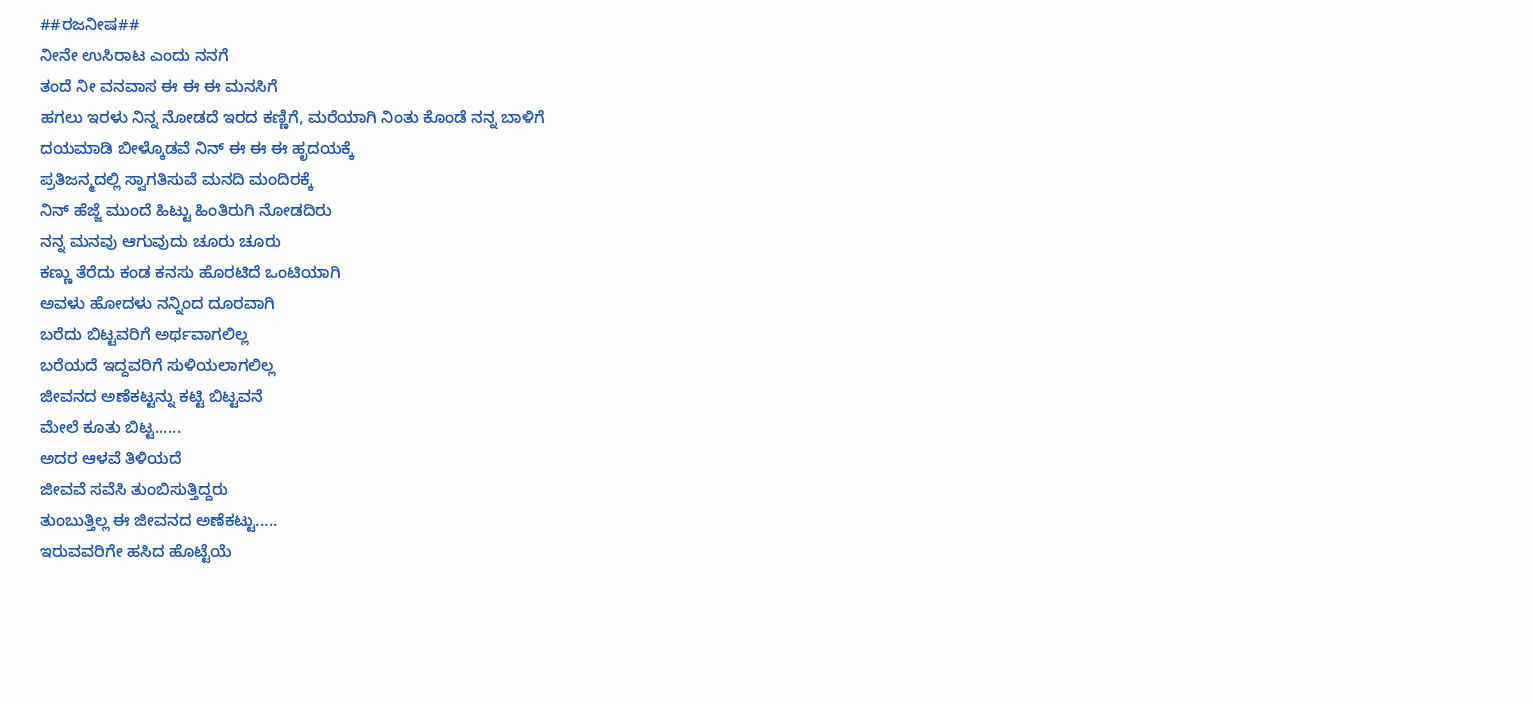##ರಜನೀಷ##
ನೀನೇ ಉಸಿರಾಟ ಎಂದು ನನಗೆ
ತಂದೆ ನೀ ವನವಾಸ ಈ ಈ ಈ ಮನಸಿಗೆ
ಹಗಲು ಇರಳು ನಿನ್ನ ನೋಡದೆ ಇರದ ಕಣ್ಣಿಗೆ, ಮರೆಯಾಗಿ ನಿಂತು ಕೊಂಡೆ ನನ್ನ ಬಾಳಿಗೆ
ದಯಮಾಡಿ ಬೀಳ್ಕೊಡವೆ ನಿನ್ ಈ ಈ ಈ ಹೃದಯಕ್ಕೆ
ಪ್ರತಿಜನ್ಮದಲ್ಲಿ ಸ್ವಾಗತಿಸುವೆ ಮನದಿ ಮಂದಿರಕ್ಕೆ
ನಿನ್ ಹೆಜ್ಜೆ ಮುಂದೆ ಹಿಟ್ಟು ಹಿಂತಿರುಗಿ ನೋಡದಿರು
ನನ್ನ ಮನವು ಆಗುವುದು ಚೂರು ಚೂರು
ಕಣ್ಣು ತೆರೆದು ಕಂಡ ಕನಸು ಹೊರಟಿದೆ ಒಂಟಿಯಾಗಿ
ಅವಳು ಹೋದಳು ನನ್ನಿಂದ ದೂರವಾಗಿ
ಬರೆದು ಬಿಟ್ಟವರಿಗೆ ಅರ್ಥವಾಗಲಿಲ್ಲ
ಬರೆಯದೆ ಇದ್ದವರಿಗೆ ಸುಳಿಯಲಾಗಲಿಲ್ಲ
ಜೀವನದ ಅಣೆಕಟ್ಟನ್ನು ಕಟ್ಟಿ ಬಿಟ್ಟವನೆ
ಮೇಲೆ ಕೂತು ಬಿಟ್ಟ......
ಅದರ ಆಳವೆ ತಿಳಿಯದೆ
ಜೀವವೆ ಸವೆಸಿ ತುಂಬಿಸುತ್ತಿದ್ದರು
ತುಂಬುತ್ತಿಲ್ಲ ಈ ಜೀವನದ ಅಣೆಕಟ್ಟು.....
ಇರುವವರಿಗೇ ಹಸಿದ ಹೊಟ್ಟೆಯೆ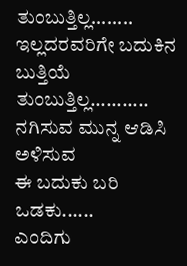ತುಂಬುತ್ತಿಲ್ಲ........
ಇಲ್ಲದರವರಿಗೇ ಬದುಕಿನ ಬುತ್ತಿಯೆ
ತುಂಬುತ್ತಿಲ್ಲ...........
ನಗಿಸುವ ಮುನ್ನ ಆಡಿಸಿ ಅಳಿಸುವ
ಈ ಬದುಕು ಬರಿ ಒಡಕು......
ಎಂದಿಗು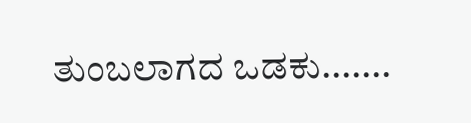ತುಂಬಲಾಗದ ಒಡಕು.......